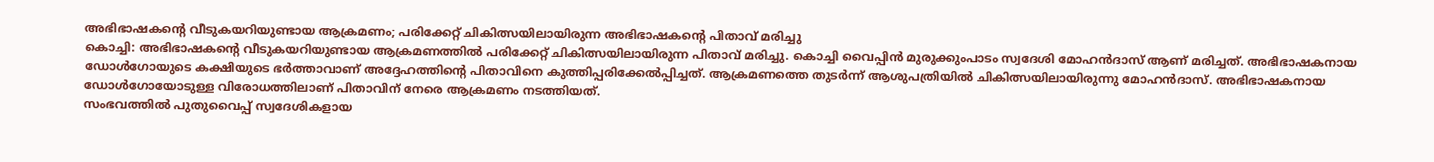അഭിഭാഷകന്റെ വീടുകയറിയുണ്ടായ ആക്രമണം; പരിക്കേറ്റ് ചികിത്സയിലായിരുന്ന അഭിഭാഷകന്റെ പിതാവ് മരിച്ചു
കൊച്ചി: അഭിഭാഷകന്റെ വീടുകയറിയുണ്ടായ ആക്രമണത്തിൽ പരിക്കേറ്റ് ചികിത്സയിലായിരുന്ന പിതാവ് മരിച്ചു. കൊച്ചി വൈപ്പിൻ മുരുക്കുംപാടം സ്വദേശി മോഹൻദാസ് ആണ് മരിച്ചത്. അഭിഭാഷകനായ ഡോൾഗോയുടെ കക്ഷിയുടെ ഭർത്താവാണ് അദ്ദേഹത്തിന്റെ പിതാവിനെ കുത്തിപ്പരിക്കേൽപ്പിച്ചത്. ആക്രമണത്തെ തുടർന്ന് ആശുപത്രിയിൽ ചികിത്സയിലായിരുന്നു മോഹൻദാസ്. അഭിഭാഷകനായ ഡോൾഗോയോടുള്ള വിരോധത്തിലാണ് പിതാവിന് നേരെ ആക്രമണം നടത്തിയത്.
സംഭവത്തിൽ പുതുവൈപ്പ് സ്വദേശികളായ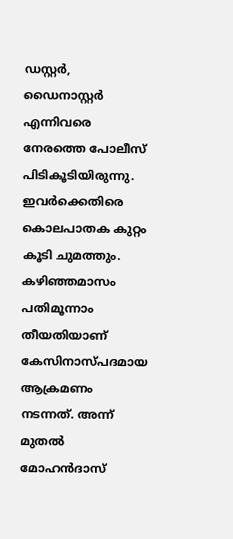ഡസ്റ്റർ, ഡൈനാസ്റ്റർ എന്നിവരെ നേരത്തെ പോലീസ് പിടികൂടിയിരുന്നു. ഇവർക്കെതിരെ കൊലപാതക കുറ്റം കൂടി ചുമത്തും. കഴിഞ്ഞമാസം പതിമൂന്നാം തീയതിയാണ് കേസിനാസ്പദമായ ആക്രമണം നടന്നത്. അന്ന് മുതൽ മോഹൻദാസ്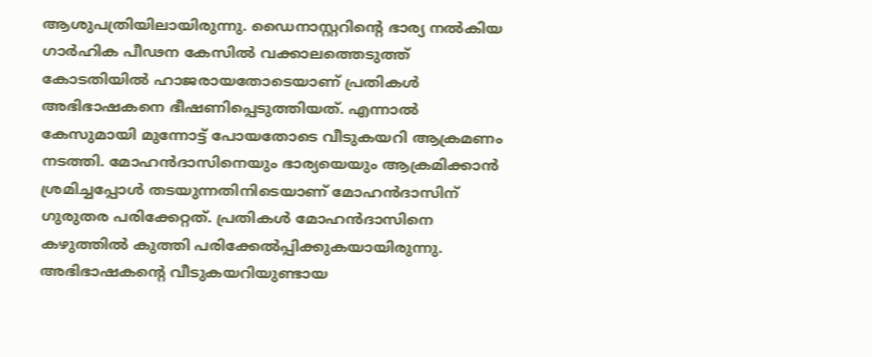ആശുപത്രിയിലായിരുന്നു. ഡൈനാസ്റ്ററിന്റെ ഭാര്യ നൽകിയ ഗാർഹിക പീഢന കേസിൽ വക്കാലത്തെടുത്ത് കോടതിയിൽ ഹാജരായതോടെയാണ് പ്രതികൾ അഭിഭാഷകനെ ഭീഷണിപ്പെടുത്തിയത്. എന്നാൽ കേസുമായി മുന്നോട്ട് പോയതോടെ വീടുകയറി ആക്രമണം നടത്തി. മോഹൻദാസിനെയും ഭാര്യയെയും ആക്രമിക്കാൻ ശ്രമിച്ചപ്പോൾ തടയുന്നതിനിടെയാണ് മോഹൻദാസിന് ഗുരുതര പരിക്കേറ്റത്. പ്രതികൾ മോഹൻദാസിനെ കഴുത്തിൽ കുത്തി പരിക്കേൽപ്പിക്കുകയായിരുന്നു.
അഭിഭാഷകന്റെ വീടുകയറിയുണ്ടായ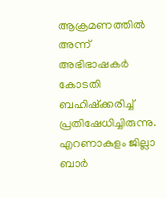ആക്രമണത്തിൽ അന്ന് അഭിഭാഷകർ കോടതി ബഹിഷ്ക്കരിച്ച് പ്രതിഷേധിച്ചിരുന്നു. എറണാകുളം ജില്ലാ ബാർ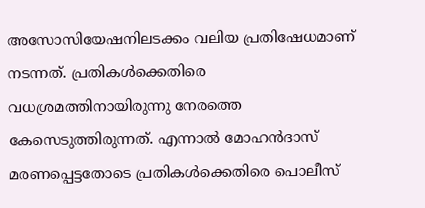അസോസിയേഷനിലടക്കം വലിയ പ്രതിഷേധമാണ് നടന്നത്. പ്രതികൾക്കെതിരെ വധശ്രമത്തിനായിരുന്നു നേരത്തെ കേസെടുത്തിരുന്നത്. എന്നാൽ മോഹൻദാസ് മരണപ്പെട്ടതോടെ പ്രതികൾക്കെതിരെ പൊലീസ്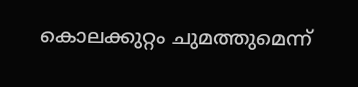കൊലക്കുറ്റം ചുമത്തുമെന്ന്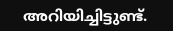അറിയിച്ചിട്ടുണ്ട്.